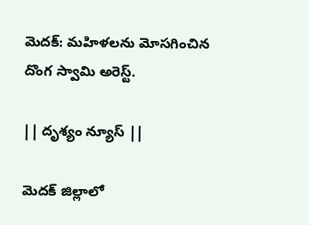మెదక్: మహిళలను మోసగించిన దొంగ స్వామి అరెస్ట్.

|| దృశ్యం న్యూస్ ||

మెదక్ జిల్లాలో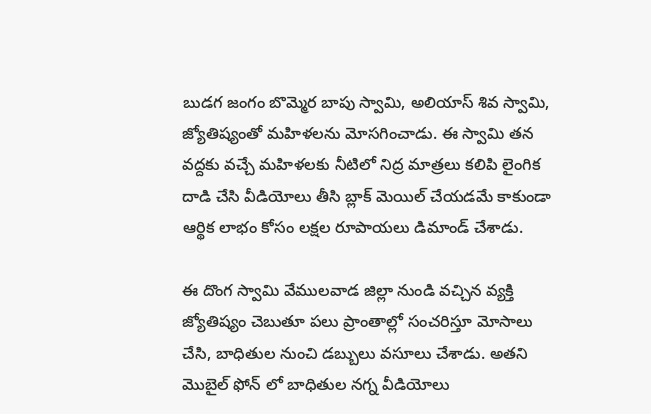బుడగ జంగం బొమ్మెర బాపు స్వామి, అలియాస్ శివ స్వామి, జ్యోతిష్యంతో మహిళలను మోసగించాడు. ఈ స్వామి తన వద్దకు వచ్చే మహిళలకు నీటిలో నిద్ర మాత్రలు కలిపి లైంగిక దాడి చేసి వీడియోలు తీసి బ్లాక్ మెయిల్ చేయడమే కాకుండా ఆర్థిక లాభం కోసం లక్షల రూపాయలు డిమాండ్ చేశాడు.

ఈ దొంగ స్వామి వేములవాడ జిల్లా నుండి వచ్చిన వ్యక్తి జ్యోతిష్యం చెబుతూ పలు ప్రాంతాల్లో సంచరిస్తూ మోసాలు చేసి, బాధితుల నుంచి డబ్బులు వసూలు చేశాడు. అతని మొబైల్ ఫోన్ లో బాధితుల నగ్న వీడియోలు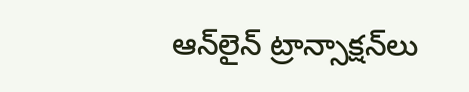ఆన్‌లైన్ ట్రాన్సాక్షన్‌లు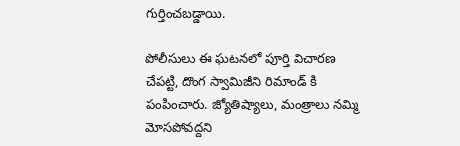గుర్తించబడ్డాయి.

పోలీసులు ఈ ఘటనలో పూర్తి విచారణ చేపట్టి, దొంగ స్వామిజీని రిమాండ్ కి పంపించారు. జ్యోతిష్యాలు, మంత్రాలు నమ్మి మోసపోవద్దని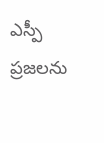ఎస్పీ ప్రజలను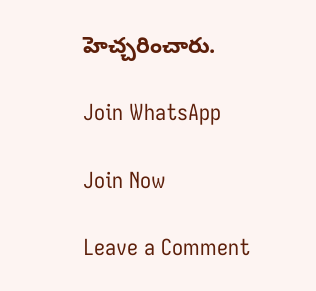హెచ్చరించారు.

Join WhatsApp

Join Now

Leave a Comment